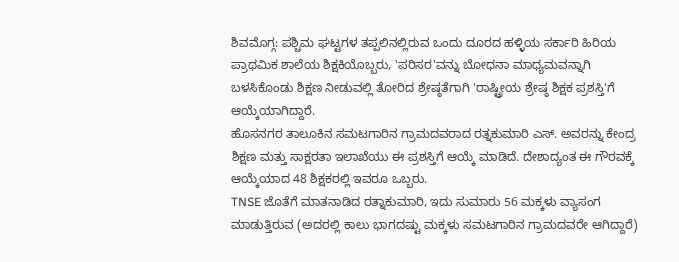ಶಿವಮೊಗ್ಗ: ಪಶ್ಚಿಮ ಘಟ್ಟಗಳ ತಪ್ಪಲಿನಲ್ಲಿರುವ ಒಂದು ದೂರದ ಹಳ್ಳಿಯ ಸರ್ಕಾರಿ ಹಿರಿಯ ಪ್ರಾಥಮಿಕ ಶಾಲೆಯ ಶಿಕ್ಷಕಿಯೊಬ್ಬರು, 'ಪರಿಸರ'ವನ್ನು ಬೋಧನಾ ಮಾಧ್ಯಮವನ್ನಾಗಿ ಬಳಸಿಕೊಂಡು ಶಿಕ್ಷಣ ನೀಡುವಲ್ಲಿ ತೋರಿದ ಶ್ರೇಷ್ಠತೆಗಾಗಿ 'ರಾಷ್ಟ್ರೀಯ ಶ್ರೇಷ್ಠ ಶಿಕ್ಷಕ ಪ್ರಶಸ್ತಿ'ಗೆ ಆಯ್ಕೆಯಾಗಿದ್ದಾರೆ.
ಹೊಸನಗರ ತಾಲೂಕಿನ ಸಮಟಗಾರಿನ ಗ್ರಾಮದವರಾದ ರತ್ನಕುಮಾರಿ ಎಸ್. ಅವರನ್ನು ಕೇಂದ್ರ ಶಿಕ್ಷಣ ಮತ್ತು ಸಾಕ್ಷರತಾ ಇಲಾಖೆಯು ಈ ಪ್ರಶಸ್ತಿಗೆ ಆಯ್ಕೆ ಮಾಡಿದೆ. ದೇಶಾದ್ಯಂತ ಈ ಗೌರವಕ್ಕೆ ಆಯ್ಕೆಯಾದ 48 ಶಿಕ್ಷಕರಲ್ಲಿ ಇವರೂ ಒಬ್ಬರು.
TNSE ಜೊತೆಗೆ ಮಾತನಾಡಿದ ರತ್ನಾಕುಮಾರಿ, ಇದು ಸುಮಾರು 56 ಮಕ್ಕಳು ವ್ಯಾಸಂಗ ಮಾಡುತ್ತಿರುವ (ಅದರಲ್ಲಿ ಕಾಲು ಭಾಗದಷ್ಟು ಮಕ್ಕಳು ಸಮಟಗಾರಿನ ಗ್ರಾಮದವರೇ ಆಗಿದ್ದಾರೆ)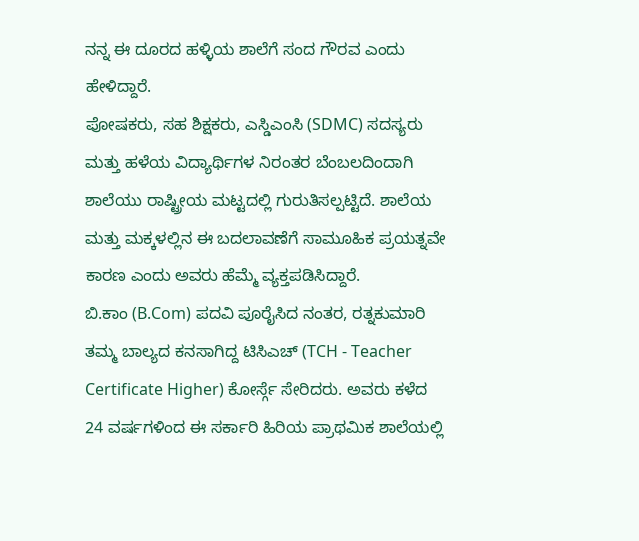ನನ್ನ ಈ ದೂರದ ಹಳ್ಳಿಯ ಶಾಲೆಗೆ ಸಂದ ಗೌರವ ಎಂದು ಹೇಳಿದ್ದಾರೆ.
ಪೋಷಕರು, ಸಹ ಶಿಕ್ಷಕರು, ಎಸ್ಡಿಎಂಸಿ (SDMC) ಸದಸ್ಯರು ಮತ್ತು ಹಳೆಯ ವಿದ್ಯಾರ್ಥಿಗಳ ನಿರಂತರ ಬೆಂಬಲದಿಂದಾಗಿ ಶಾಲೆಯು ರಾಷ್ಟ್ರೀಯ ಮಟ್ಟದಲ್ಲಿ ಗುರುತಿಸಲ್ಪಟ್ಟಿದೆ. ಶಾಲೆಯ ಮತ್ತು ಮಕ್ಕಳಲ್ಲಿನ ಈ ಬದಲಾವಣೆಗೆ ಸಾಮೂಹಿಕ ಪ್ರಯತ್ನವೇ ಕಾರಣ ಎಂದು ಅವರು ಹೆಮ್ಮೆ ವ್ಯಕ್ತಪಡಿಸಿದ್ದಾರೆ.
ಬಿ.ಕಾಂ (B.Com) ಪದವಿ ಪೂರೈಸಿದ ನಂತರ, ರತ್ನಕುಮಾರಿ ತಮ್ಮ ಬಾಲ್ಯದ ಕನಸಾಗಿದ್ದ ಟಿಸಿಎಚ್ (TCH - Teacher Certificate Higher) ಕೋರ್ಸ್ಗೆ ಸೇರಿದರು. ಅವರು ಕಳೆದ 24 ವರ್ಷಗಳಿಂದ ಈ ಸರ್ಕಾರಿ ಹಿರಿಯ ಪ್ರಾಥಮಿಕ ಶಾಲೆಯಲ್ಲಿ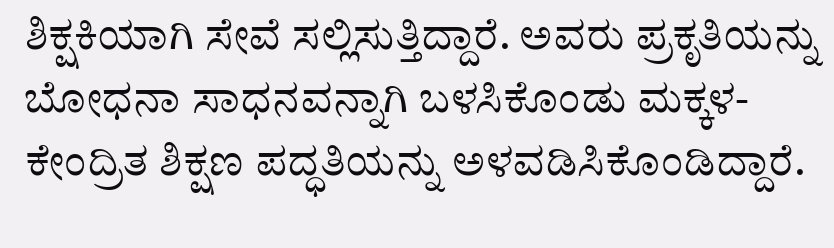ಶಿಕ್ಷಕಿಯಾಗಿ ಸೇವೆ ಸಲ್ಲಿಸುತ್ತಿದ್ದಾರೆ. ಅವರು ಪ್ರಕೃತಿಯನ್ನು ಬೋಧನಾ ಸಾಧನವನ್ನಾಗಿ ಬಳಸಿಕೊಂಡು ಮಕ್ಕಳ-ಕೇಂದ್ರಿತ ಶಿಕ್ಷಣ ಪದ್ಧತಿಯನ್ನು ಅಳವಡಿಸಿಕೊಂಡಿದ್ದಾರೆ.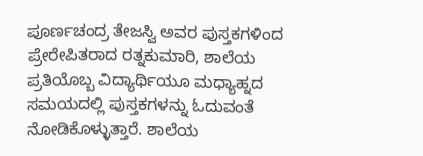ಪೂರ್ಣಚಂದ್ರ ತೇಜಸ್ವಿ ಅವರ ಪುಸ್ತಕಗಳಿಂದ ಪ್ರೇರೇಪಿತರಾದ ರತ್ನಕುಮಾರಿ, ಶಾಲೆಯ ಪ್ರತಿಯೊಬ್ಬ ವಿದ್ಯಾರ್ಥಿಯೂ ಮಧ್ಯಾಹ್ನದ ಸಮಯದಲ್ಲಿ ಪುಸ್ತಕಗಳನ್ನು ಓದುವಂತೆ ನೋಡಿಕೊಳ್ಳುತ್ತಾರೆ. ಶಾಲೆಯ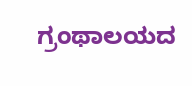ಗ್ರಂಥಾಲಯದ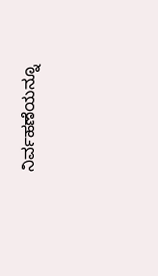ನಿರ್ವಹಣೆಯನ್ನೂ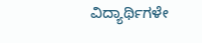ವಿದ್ಯಾರ್ಥಿಗಳೇ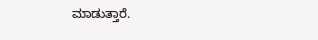ಮಾಡುತ್ತಾರೆ.